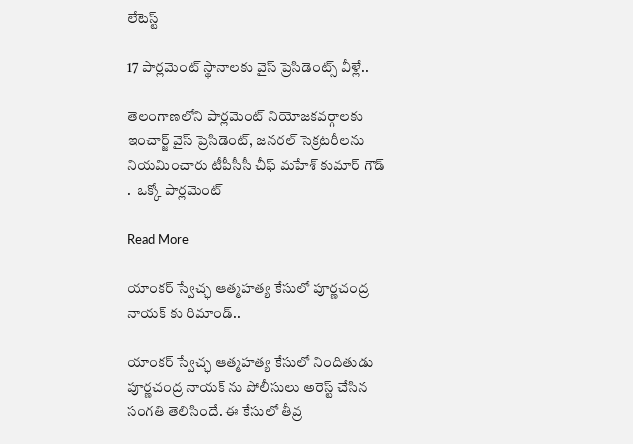లేటెస్ట్

17 పార్లమెంట్ స్థానాలకు వైస్ ప్రెసిడెంట్స్ వీళ్లే..

తెలంగాణలోని పార్లమెంట్ నియోజకవర్గాలకు ఇంచార్జ్ వైస్ ప్రెసిడెంట్, జనరల్ సెక్రటరీలను నియమించారు టీపీసీసీ చీఫ్ మహేశ్ కుమార్ గౌడ్ .  ఒక్కో పార్లమెంట్

Read More

యాంకర్ స్వేచ్ఛ ఆత్మహత్య కేసులో పూర్ణచంద్ర నాయక్ కు రిమాండ్..

యాంకర్ స్వేచ్ఛ ఆత్మహత్య కేసులో నిందితుడు పూర్ణచంద్ర నాయక్ ను పోలీసులు అరెస్ట్ చేసిన సంగతి తెలిసిందే. ఈ కేసులో తీవ్ర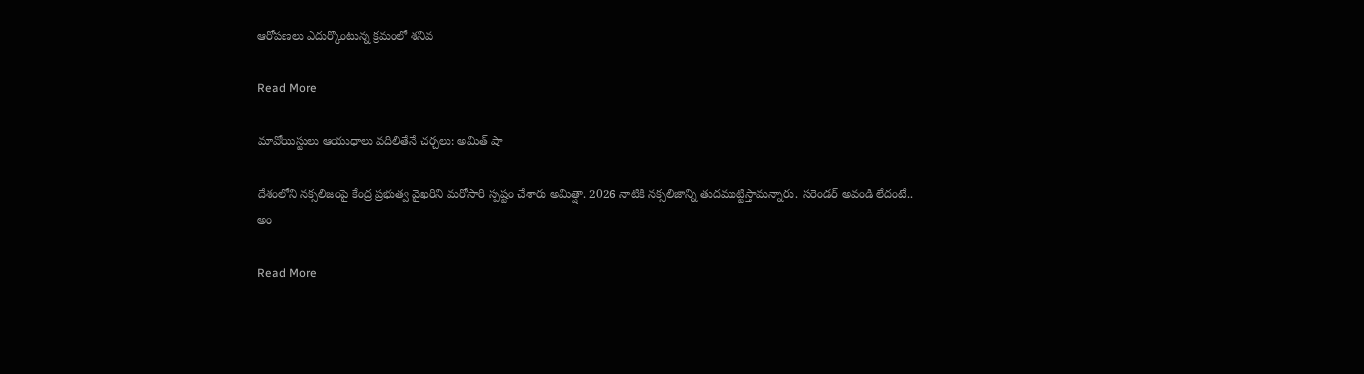ఆరోపణలు ఎదుర్కొంటున్న క్రమంలో శనివ

Read More

మావోయిస్టులు ఆయుధాలు వదిలితేనే చర్చలు: అమిత్ షా

దేశంలోని నక్సలిజంపై కేంద్ర ప్రభుత్వ వైఖరిని మరోసారి స్పష్టం చేశారు అమిత్షా. 2026 నాటికి నక్సలిజాన్ని తుదముట్టిస్తామన్నారు. సరెండర్ అవండి లేదంటే.. అం

Read More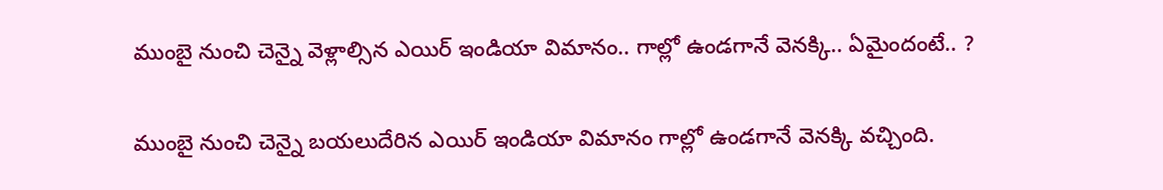ముంబై నుంచి చెన్నై వెళ్లాల్సిన ఎయిర్ ఇండియా విమానం.. గాల్లో ఉండగానే వెనక్కి.. ఏమైందంటే.. ?

ముంబై నుంచి చెన్నై బయలుదేరిన ఎయిర్ ఇండియా విమానం గాల్లో ఉండగానే వెనక్కి వచ్చింది.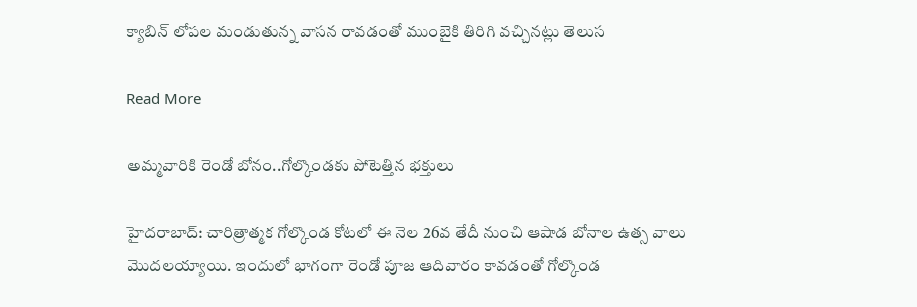క్యాబిన్ లోపల మండుతున్న వాసన రావడంతో ముంబైకి తిరిగి వచ్చినట్లు తెలుస

Read More

అమ్మవారికి రెండో బోనం..గోల్కొండకు పోటెత్తిన భక్తులు

హైదరాబాద్: చారిత్రాత్మక గోల్కొండ కోటలో ఈ నెల 26వ తేదీ నుంచి ఆషాడ బోనాల ఉత్స వాలు మొదలయ్యాయి. ఇందులో భాగంగా రెండో పూజ ఆదివారం కావడంతో గోల్కొండ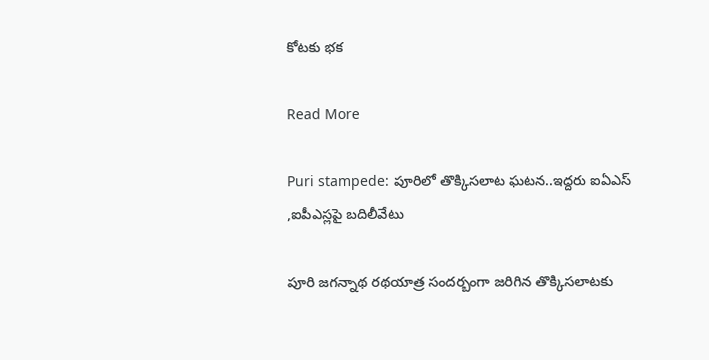కోటకు భక

Read More

Puri stampede: పూరిలో తొక్కిసలాట ఘటన..ఇద్దరు ఐఏఎస్ ,ఐపీఎస్లపై బదిలీవేటు

పూరి జగన్నాథ రథయాత్ర సందర్బంగా జరిగిన తొక్కిసలాటకు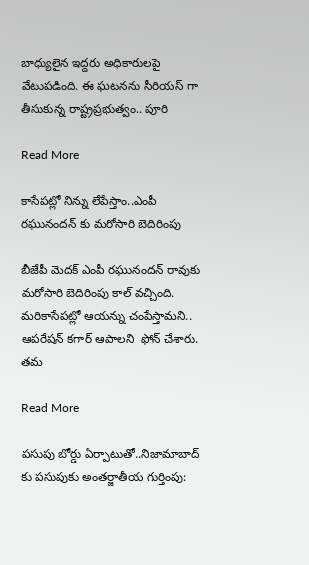బాధ్యులైన ఇద్దరు అధికారులపై  వేటుపడింది. ఈ ఘటనను సీరియస్ గా తీసుకున్న రాష్ట్రప్రభుత్వం.. పూరి

Read More

కాసేపట్లో నిన్ను లేపేస్తాం..ఎంపీ రఘునందన్ కు మరోసారి బెదిరింపు

బీజేపీ మెదక్ ఎంపీ రఘునందన్ రావుకు మరోసారి బెదిరింపు కాల్ వచ్చింది. మరికాసేపట్లో ఆయన్ను చంపేస్తామని.. ఆపరేషన్ కగార్ ఆపాలని  ఫోన్ చేశారు. తమ

Read More

పసుపు బోర్డు ఏర్పాటుతో..నిజామాబాద్ కు పసుపుకు అంతర్జాతీయ గుర్తింపు: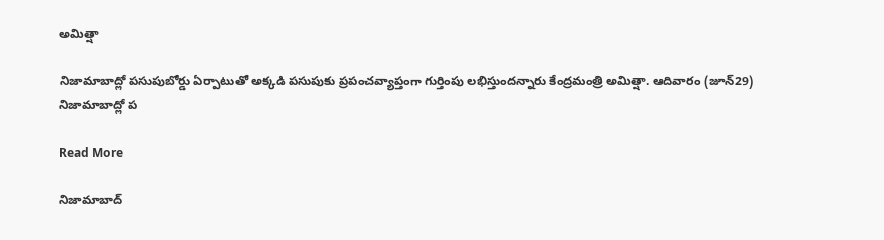అమిత్షా

నిజామాబాద్లో పసుపుబోర్డు ఏర్పాటుతో అక్కడి పసుపుకు ప్రపంచవ్యాప్తంగా గుర్తింపు లభిస్తుందన్నారు కేంద్రమంత్రి అమిత్షా. ఆదివారం (జూన్29) నిజామాబాద్లో ప

Read More

నిజామాబాద్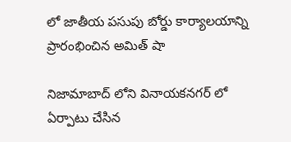లో జాతీయ పసుపు బోర్డు కార్యాలయాన్ని ప్రారంభించిన అమిత్ షా

నిజామాబాద్ లోని వినాయకనగర్ లో ఏర్పాటు చేసిన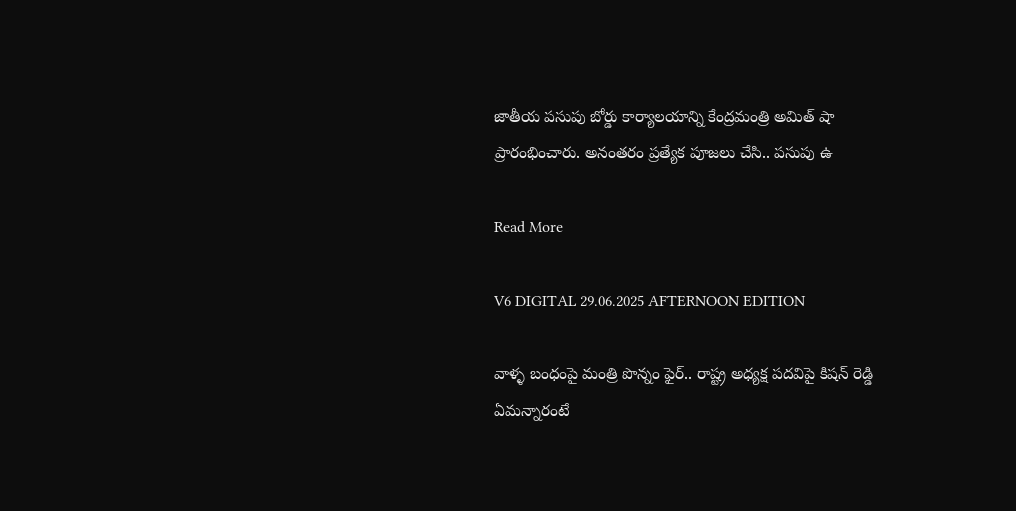జాతీయ పసుపు బోర్డు కార్యాలయాన్ని కేంద్రమంత్రి అమిత్ షా ప్రారంభించారు. అనంతరం ప్రత్యేక పూజలు చేసి.. పసుపు ఉ

Read More

V6 DIGITAL 29.06.2025 AFTERNOON EDITION

వాళ్ళ బంధంపై మంత్రి పొన్నం ఫైర్.. రాష్ట్ర అధ్యక్ష పదవిపై కిషన్ రెడ్డి ఏమన్నారంటే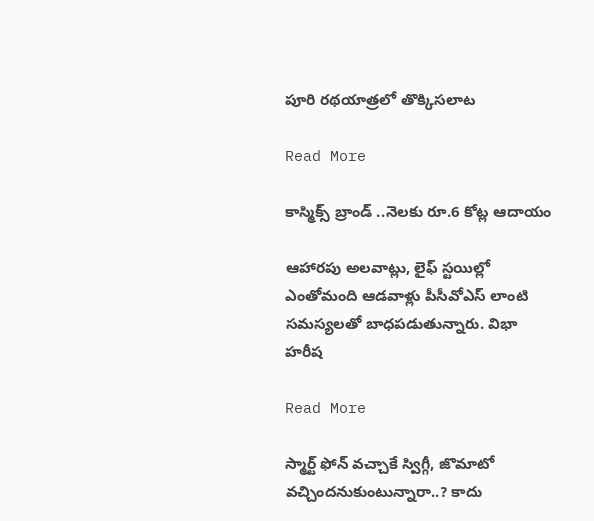పూరి రథయాత్రలో తొక్కిసలాట

Read More

కాస్మిక్స్ బ్రాండ్ ..నెలకు రూ.6 కోట్ల ఆదాయం

ఆహారపు అలవాట్లు, లైఫ్ స్టయిల్లో ఎంతోమంది ఆడవాళ్లు పీసీవోఎస్‌‌‌‌‌‌‌‌ లాంటి సమస్యలతో బాధపడుతున్నారు. విభా హరీష

Read More

స్మార్ట్ ఫోన్ వచ్చాకే స్విగ్గీ, జొమాటో వచ్చిందనుకుంటున్నారా..? కాదు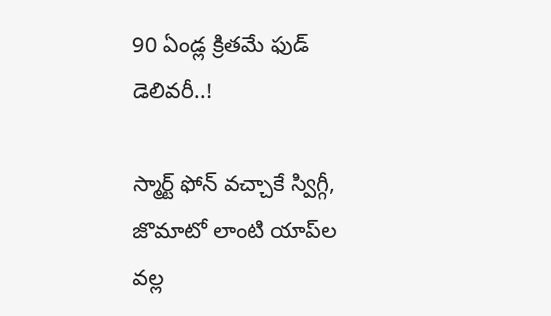90 ఏండ్ల క్రితమే ఫుడ్ డెలివరీ..!

స్మార్ట్ ఫోన్ వచ్చాకే స్విగ్గీ, జొమాటో లాంటి యాప్‌ల వల్ల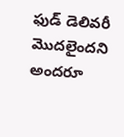ఫుడ్ డెలివరీ మొదలైందని అందరూ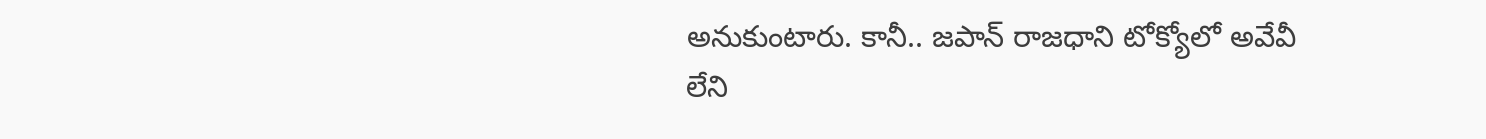అనుకుంటారు. కానీ.. జపాన్ రాజధాని టోక్యోలో అవేవీ లేని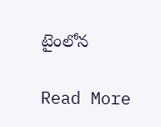టైంలోన

Read More